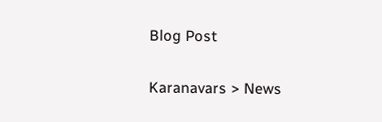Blog Post

Karanavars > News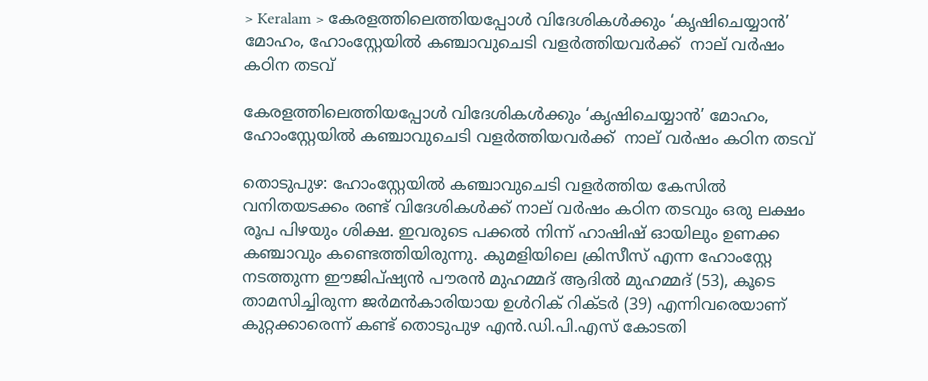> Keralam > കേരളത്തിലെത്തിയപ്പോൾ വിദേശികൾക്കും ‘കൃഷിചെയ്യാൻ’ മോഹം, ഹോംസ്റ്റേയിൽ കഞ്ചാവുചെടി വളർത്തിയവർക്ക്  നാല് വർഷം കഠിന തടവ്

കേരളത്തിലെത്തിയപ്പോൾ വിദേശികൾക്കും ‘കൃഷിചെയ്യാൻ’ മോഹം, ഹോംസ്റ്റേയിൽ കഞ്ചാവുചെടി വളർത്തിയവർക്ക്  നാല് വർഷം കഠിന തടവ്

തൊടുപുഴ: ഹോംസ്റ്റേയിൽ കഞ്ചാവുചെടി വളർത്തിയ കേസിൽ വനിതയടക്കം രണ്ട് വിദേശികൾക്ക് നാല് വർഷം കഠിന തടവും ഒരു ലക്ഷം രൂപ പിഴയും ശിക്ഷ. ഇവരുടെ പക്കൽ നിന്ന് ഹാഷിഷ് ഓയിലും ഉണക്ക കഞ്ചാവും കണ്ടെത്തിയിരുന്നു. കുമളിയിലെ ക്രിസീസ് എന്ന ഹോംസ്റ്റേ നടത്തുന്ന ഈജിപ്ഷ്യൻ പൗരൻ മുഹമ്മദ് ആദിൽ മുഹമ്മദ് (53), കൂടെ താമസിച്ചിരുന്ന ജർമൻകാരിയായ ഉൾറിക് റിക്ടർ (39) എന്നിവരെയാണ് കുറ്റക്കാരെന്ന് കണ്ട് തൊടുപുഴ എൻ.ഡി.പി.എസ് കോടതി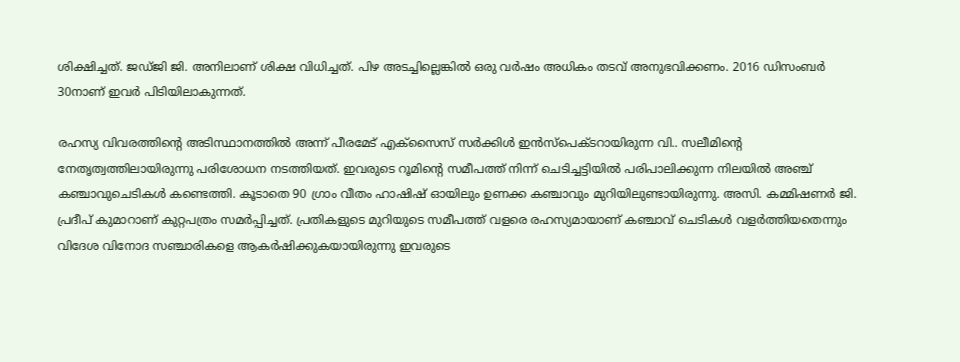ശിക്ഷിച്ചത്. ജഡ്ജി ജി. അനിലാണ് ശിക്ഷ വിധിച്ചത്. പിഴ അടച്ചില്ലെങ്കിൽ ഒരു വർഷം അധികം തടവ് അനുഭവിക്കണം. 2016 ഡിസംബർ 30നാണ് ഇവർ പിടിയിലാകുന്നത്.

രഹസ്യ വിവരത്തിന്റെ അടിസ്ഥാനത്തിൽ അന്ന് പീരമേട് എക്‌സൈസ് സർക്കിൾ ഇൻസ്‌പെക്ടറായിരുന്ന വി.. സലീമിന്റെ നേതൃത്വത്തിലായിരുന്നു പരിശോധന നടത്തിയത്. ഇവരുടെ റൂമിന്റെ സമീപത്ത് നിന്ന് ചെടിച്ചട്ടിയിൽ പരിപാലിക്കുന്ന നിലയിൽ അഞ്ച് കഞ്ചാവുചെടികൾ കണ്ടെത്തി. കൂടാതെ 90 ഗ്രാം വീതം ഹാഷിഷ് ഓയിലും ഉണക്ക കഞ്ചാവും മുറിയിലുണ്ടായിരുന്നു. അസി. കമ്മിഷണർ ജി. പ്രദീപ് കുമാറാണ് കുറ്റപത്രം സമർപ്പിച്ചത്. പ്രതികളുടെ മുറിയുടെ സമീപത്ത് വളരെ രഹസ്യമായാണ് കഞ്ചാവ് ചെടികൾ വളർത്തിയതെന്നും വിദേശ വിനോദ സഞ്ചാരികളെ ആകർഷിക്കുകയായിരുന്നു ഇവരുടെ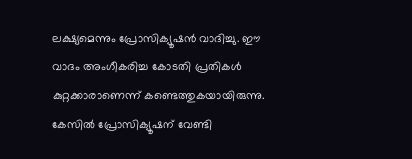ലക്ഷ്യമെന്നും പ്രോസിക്യൂഷൻ വാദിച്ചു. ഈ വാദം അംഗീകരിച്ച കോടതി പ്രതികൾ കുറ്റക്കാരാണെന്ന് കണ്ടെത്തുകയായിരുന്നു. കേസിൽ പ്രോസിക്യൂഷന് വേണ്ടി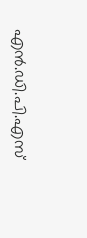എൻ.ഡി.പി.എസ്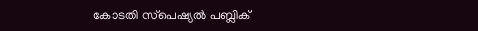കോടതി സ്‌പെഷ്യൽ പബ്ലിക്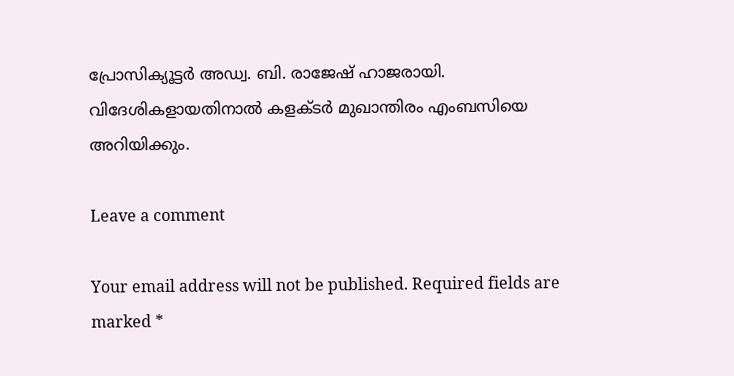പ്രോസിക്യൂട്ടർ അഡ്വ. ബി. രാജേഷ് ഹാജരായി. വിദേശികളായതിനാൽ കളക്ടർ മുഖാന്തിരം എംബസിയെ അറിയിക്കും.

Leave a comment

Your email address will not be published. Required fields are marked *